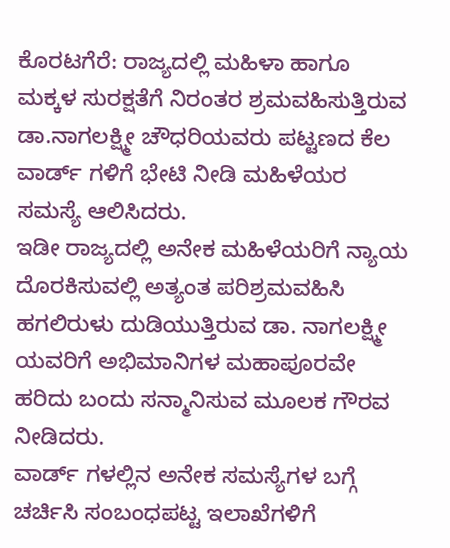ಕೊರಟಗೆರೆ: ರಾಜ್ಯದಲ್ಲಿ ಮಹಿಳಾ ಹಾಗೂ ಮಕ್ಕಳ ಸುರಕ್ಷತೆಗೆ ನಿರಂತರ ಶ್ರಮವಹಿಸುತ್ತಿರುವ ಡಾ.ನಾಗಲಕ್ಷ್ಮೀ ಚೌಧರಿಯವರು ಪಟ್ಟಣದ ಕೆಲ ವಾರ್ಡ್ ಗಳಿಗೆ ಭೇಟಿ ನೀಡಿ ಮಹಿಳೆಯರ ಸಮಸ್ಯೆ ಆಲಿಸಿದರು.
ಇಡೀ ರಾಜ್ಯದಲ್ಲಿ ಅನೇಕ ಮಹಿಳೆಯರಿಗೆ ನ್ಯಾಯ ದೊರಕಿಸುವಲ್ಲಿ ಅತ್ಯಂತ ಪರಿಶ್ರಮವಹಿಸಿ ಹಗಲಿರುಳು ದುಡಿಯುತ್ತಿರುವ ಡಾ. ನಾಗಲಕ್ಷ್ಮೀ ಯವರಿಗೆ ಅಭಿಮಾನಿಗಳ ಮಹಾಪೂರವೇ ಹರಿದು ಬಂದು ಸನ್ಮಾನಿಸುವ ಮೂಲಕ ಗೌರವ ನೀಡಿದರು.
ವಾರ್ಡ್ ಗಳಲ್ಲಿನ ಅನೇಕ ಸಮಸ್ಯೆಗಳ ಬಗ್ಗೆ ಚರ್ಚಿಸಿ ಸಂಬಂಧಪಟ್ಟ ಇಲಾಖೆಗಳಿಗೆ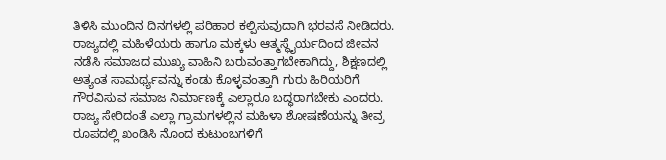ತಿಳಿಸಿ ಮುಂದಿನ ದಿನಗಳಲ್ಲಿ ಪರಿಹಾರ ಕಲ್ಪಿಸುವುದಾಗಿ ಭರವಸೆ ನೀಡಿದರು.
ರಾಜ್ಯದಲ್ಲಿ ಮಹಿಳೆಯರು ಹಾಗೂ ಮಕ್ಕಳು ಆತ್ಮಸ್ಥೈರ್ಯದಿಂದ ಜೀವನ ನಡೆಸಿ ಸಮಾಜದ ಮುಖ್ಯ ವಾಹಿನಿ ಬರುವಂತ್ತಾಗಬೇಕಾಗಿದ್ದು, ಶಿಕ್ಷಣದಲ್ಲಿ ಅತ್ಯಂತ ಸಾಮರ್ಥ್ಯವನ್ನು ಕಂಡು ಕೊಳ್ಳವಂತ್ತಾಗಿ ಗುರು ಹಿರಿಯರಿಗೆ ಗೌರವಿಸುವ ಸಮಾಜ ನಿರ್ಮಾಣಕ್ಕೆ ಎಲ್ಲಾರೂ ಬದ್ಧರಾಗಬೇಕು ಎಂದರು.
ರಾಜ್ಯ ಸೇರಿದಂತೆ ಎಲ್ಲಾ ಗ್ರಾಮಗಳಲ್ಲಿನ ಮಹಿಳಾ ಶೋಷಣೆಯನ್ನು ತೀವ್ರ ರೂಪದಲ್ಲಿ ಖಂಡಿಸಿ ನೊಂದ ಕುಟುಂಬಗಳಿಗೆ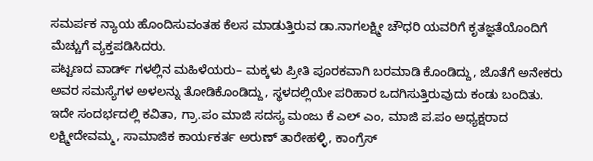ಸಮರ್ಪಕ ನ್ಯಾಯ ಹೊಂದಿಸುವಂತಹ ಕೆಲಸ ಮಾಡುತ್ತಿರುವ ಡಾ.ನಾಗಲಕ್ಷ್ಮೀ ಚೌಧರಿ ಯವರಿಗೆ ಕೃತಜ್ಞತೆಯೊಂದಿಗೆ ಮೆಚ್ಚುಗೆ ವ್ಯಕ್ತಪಡಿಸಿದರು.
ಪಟ್ಟಣದ ವಾರ್ಡ್ ಗಳಲ್ಲಿನ ಮಹಿಳೆಯರು– ಮಕ್ಕಳು ಪ್ರೀತಿ ಪೂರಕವಾಗಿ ಬರಮಾಡಿ ಕೊಂಡಿದ್ದು, ಜೊತೆಗೆ ಅನೇಕರು ಅವರ ಸಮಸ್ಯೆಗಳ ಅಳಲನ್ನು ತೋಡಿಕೊಂಡಿದ್ದು, ಸ್ಥಳದಲ್ಲಿಯೇ ಪರಿಹಾರ ಒದಗಿಸುತ್ತಿರುವುದು ಕಂಡು ಬಂದಿತು.
ಇದೇ ಸಂದರ್ಭದಲ್ಲಿ ಕವಿತಾ, ಗ್ರಾ.ಪಂ ಮಾಜಿ ಸದಸ್ಯ ಮಂಜು ಕೆ ಎಲ್ ಎಂ, ಮಾಜಿ ಪ.ಪಂ ಅಧ್ಯಕ್ಷರಾದ ಲಕ್ಷ್ಮೀದೇವಮ್ಮ, ಸಾಮಾಜಿಕ ಕಾರ್ಯಕರ್ತ ಅರುಣ್ ತಾರೇಹಳ್ಳಿ, ಕಾಂಗ್ರೆಸ್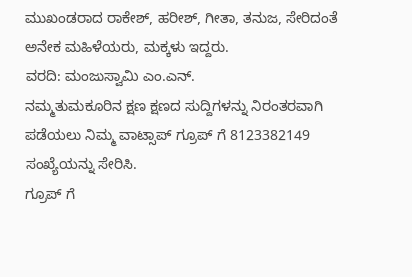ಮುಖಂಡರಾದ ರಾಕೇಶ್, ಹರೀಶ್, ಗೀತಾ, ತನುಜ, ಸೇರಿದಂತೆ ಅನೇಕ ಮಹಿಳೆಯರು, ಮಕ್ಕಳು ಇದ್ದರು.
ವರದಿ: ಮಂಜುಸ್ವಾಮಿ ಎಂ.ಎನ್.
ನಮ್ಮತುಮಕೂರಿನ ಕ್ಷಣ ಕ್ಷಣದ ಸುದ್ದಿಗಳನ್ನು ನಿರಂತರವಾಗಿ ಪಡೆಯಲು ನಿಮ್ಮ ವಾಟ್ಸಾಪ್ ಗ್ರೂಪ್ ಗೆ 8123382149 ಸಂಖ್ಯೆಯನ್ನು ಸೇರಿಸಿ.
ಗ್ರೂಪ್ ಗೆ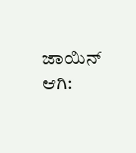ಜಾಯಿನ್ ಆಗಿ: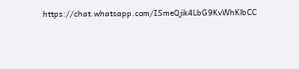https://chat.whatsapp.com/ISmeQjik4LbG9KvWhKlbCC